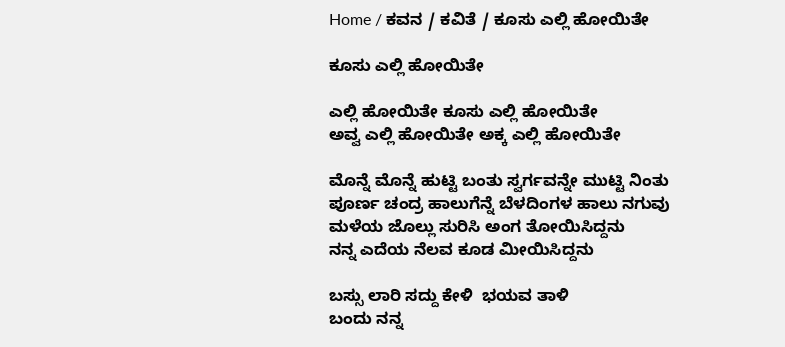Home / ಕವನ / ಕವಿತೆ / ಕೂಸು ಎಲ್ಲಿ ಹೋಯಿತೇ

ಕೂಸು ಎಲ್ಲಿ ಹೋಯಿತೇ

ಎಲ್ಲಿ ಹೋಯಿತೇ ಕೂಸು ಎಲ್ಲಿ ಹೋಯಿತೇ
ಅವ್ವ ಎಲ್ಲಿ ಹೋಯಿತೇ ಅಕ್ಕ ಎಲ್ಲಿ ಹೋಯಿತೇ

ಮೊನ್ನೆ ಮೊನ್ನೆ ಹುಟ್ಟಿ ಬಂತು ಸ್ವರ್ಗವನ್ನೇ ಮುಟ್ಟಿ ನಿಂತು
ಪೂರ್ಣ ಚಂದ್ರ ಹಾಲುಗೆನ್ನೆ ಬೆಳದಿಂಗಳ ಹಾಲು ನಗುವು
ಮಳೆಯ ಜೊಲ್ಲು ಸುರಿಸಿ ಅಂಗ ತೋಯಿಸಿದ್ದನು
ನನ್ನ ಎದೆಯ ನೆಲವ ಕೂಡ ಮೀಯಿಸಿದ್ದನು

ಬಸ್ಸು ಲಾರಿ ಸದ್ದು ಕೇಳಿ  ಭಯವ ತಾಳಿ
ಬಂದು ನನ್ನ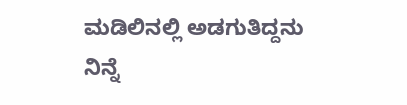ಮಡಿಲಿನಲ್ಲಿ ಅಡಗುತಿದ್ದನು
ನಿನ್ನೆ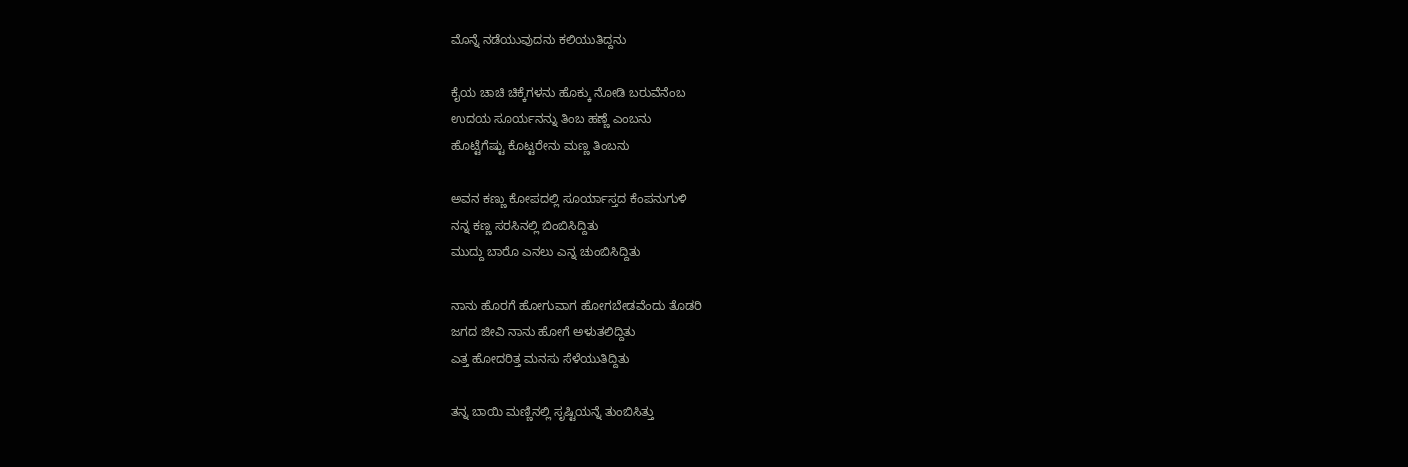ಮೊನ್ನೆ ನಡೆಯುವುದನು ಕಲಿಯುತಿದ್ದನು

ಕೈಯ ಚಾಚಿ ಚಿಕ್ಕೆಗಳನು ಹೊಕ್ಕು ನೋಡಿ ಬರುವೆನೆಂಬ
ಉದಯ ಸೂರ್ಯನನ್ನು ತಿಂಬ ಹಣ್ಣೆ ಎಂಬನು
ಹೊಟ್ಟೆಗೆಷ್ಟು ಕೊಟ್ಟರೇನು ಮಣ್ಣ ತಿಂಬನು

ಅವನ ಕಣ್ಣು ಕೋಪದಲ್ಲಿ ಸೂರ್ಯಾಸ್ತದ ಕೆಂಪನುಗುಳಿ
ನನ್ನ ಕಣ್ಣ ಸರಸಿನಲ್ಲಿ ಬಿಂಬಿಸಿದ್ದಿತು
ಮುದ್ದು ಬಾರೊ ಎನಲು ಎನ್ನ ಚುಂಬಿಸಿದ್ದಿತು

ನಾನು ಹೊರಗೆ ಹೋಗುವಾಗ ಹೋಗಬೇಡವೆಂದು ತೊಡರಿ
ಜಗದ ಜೀವಿ ನಾನು ಹೋಗೆ ಅಳುತಲಿದ್ದಿತು
ಎತ್ತ ಹೋದರಿತ್ತ ಮನಸು ಸೆಳೆಯುತಿದ್ದಿತು

ತನ್ನ ಬಾಯಿ ಮಣ್ಣಿನಲ್ಲಿ ಸೃಷ್ಟಿಯನ್ನೆ ತುಂಬಿಸಿತ್ತು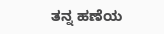ತನ್ನ ಹಣೆಯ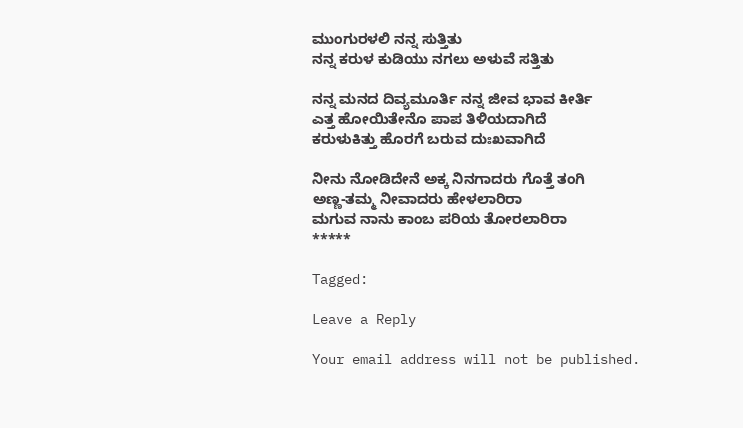ಮುಂಗುರಳಲಿ ನನ್ನ ಸುತ್ತಿತು
ನನ್ನ ಕರುಳ ಕುಡಿಯು ನಗಲು ಅಳುವೆ ಸತ್ತಿತು

ನನ್ನ ಮನದ ದಿವ್ಯಮೂರ್ತಿ ನನ್ನ ಜೀವ ಭಾವ ಕೀರ್ತಿ
ಎತ್ತ ಹೋಯಿತೇನೊ ಪಾಪ ತಿಳಿಯದಾಗಿದೆ
ಕರುಳುಕಿತ್ತು ಹೊರಗೆ ಬರುವ ದುಃಖವಾಗಿದೆ

ನೀನು ನೋಡಿದೇನೆ ಅಕ್ಕ ನಿನಗಾದರು ಗೊತ್ತೆ ತಂಗಿ
ಅಣ್ಣ-ತಮ್ಮ ನೀವಾದರು ಹೇಳಲಾರಿರಾ
ಮಗುವ ನಾನು ಕಾಂಬ ಪರಿಯ ತೋರಲಾರಿರಾ
*****

Tagged:

Leave a Reply

Your email address will not be published.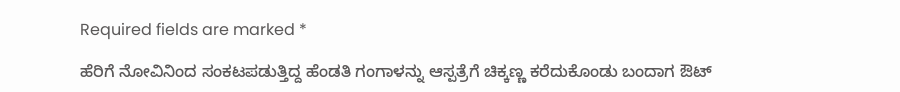Required fields are marked *

ಹೆರಿಗೆ ನೋವಿನಿಂದ ಸಂಕಟಪಡುತ್ತಿದ್ದ ಹೆಂಡತಿ ಗಂಗಾಳನ್ನು ಆಸ್ಪತ್ರೆಗೆ ಚಿಕ್ಕಣ್ಣ ಕರೆದುಕೊಂಡು ಬಂದಾಗ ಔಟ್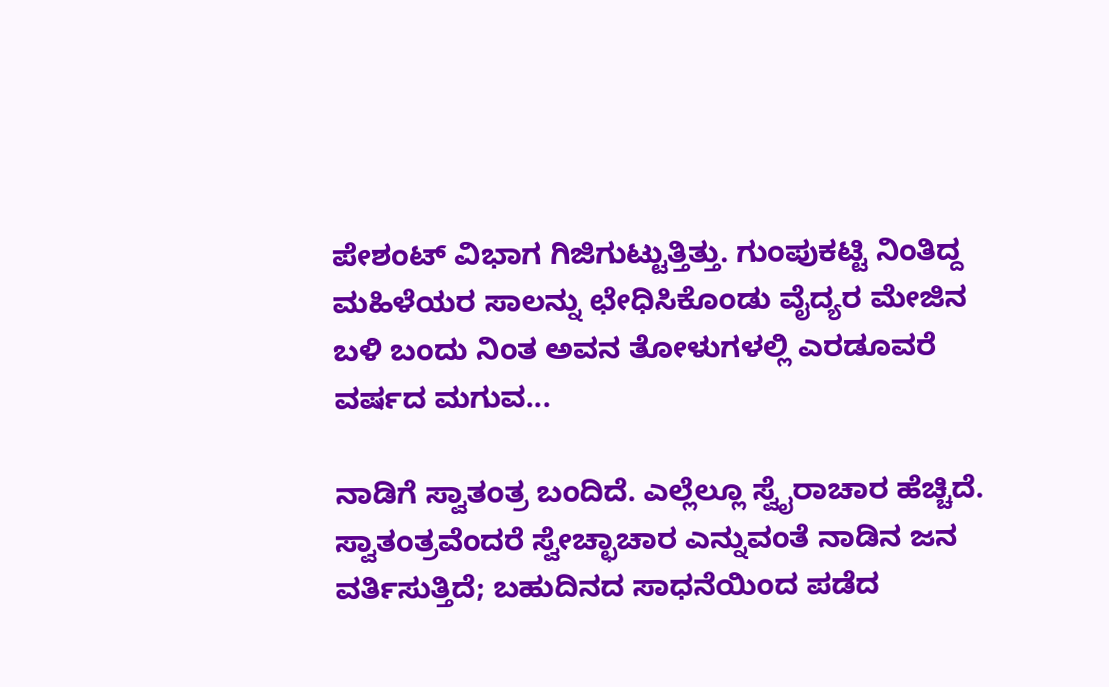ಪೇಶಂಟ್ ವಿಭಾಗ ಗಿಜಿಗುಟ್ಟುತ್ತಿತ್ತು. ಗುಂಪುಕಟ್ಟಿ ನಿಂತಿದ್ದ ಮಹಿಳೆಯರ ಸಾಲನ್ನು ಛೇಧಿಸಿಕೊಂಡು ವೈದ್ಯರ ಮೇಜಿನ ಬಳಿ ಬಂದು ನಿಂತ ಅವನ ತೋಳುಗಳಲ್ಲಿ ಎರಡೂವರೆ ವರ್ಷದ ಮಗುವ...

ನಾಡಿಗೆ ಸ್ವಾತಂತ್ರ ಬಂದಿದೆ. ಎಲ್ಲೆಲ್ಲೂ ಸ್ವೈರಾಚಾರ ಹೆಚ್ಚಿದೆ. ಸ್ವಾತಂತ್ರವೆಂದರೆ ಸ್ವೇಚ್ಛಾಚಾರ ಎನ್ನುವಂತೆ ನಾಡಿನ ಜನ ವರ್ತಿಸುತ್ತಿದೆ; ಬಹುದಿನದ ಸಾಧನೆಯಿಂದ ಪಡೆದ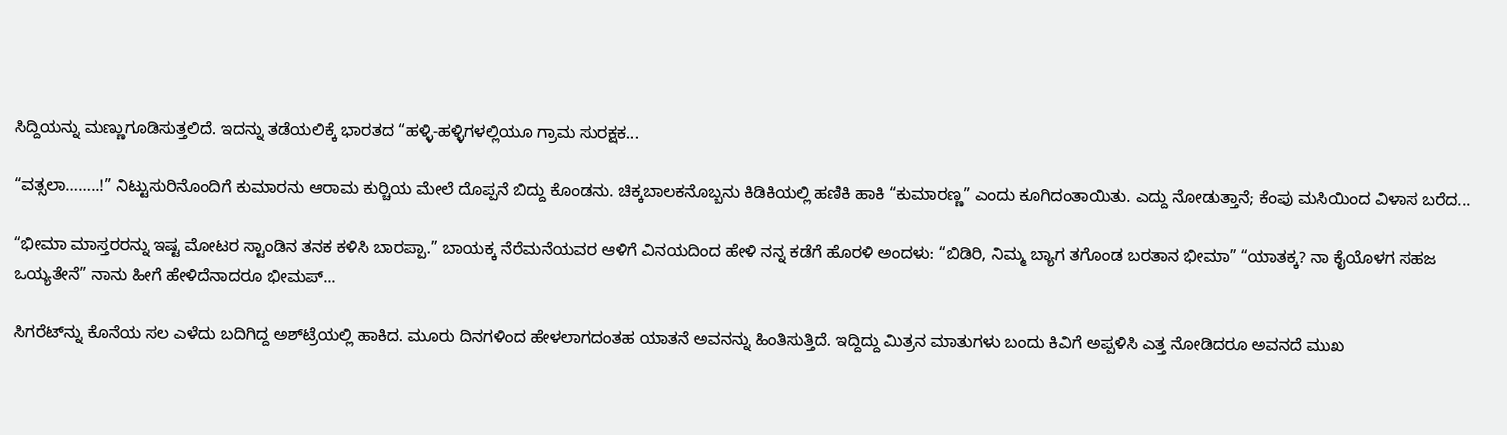ಸಿದ್ದಿಯನ್ನು ಮಣ್ಣುಗೂಡಿಸುತ್ತಲಿದೆ. ಇದನ್ನು ತಡೆಯಲಿಕ್ಕೆ ಭಾರತದ “ಹಳ್ಳಿ-ಹಳ್ಳಿಗಳಲ್ಲಿಯೂ ಗ್ರಾಮ ಸುರಕ್ಷಕ...

“ವತ್ಸಲಾ……..!” ನಿಟ್ಟುಸುರಿನೊಂದಿಗೆ ಕುಮಾರನು ಆರಾಮ ಕುರ್‍ಚಿಯ ಮೇಲೆ ದೊಪ್ಪನೆ ಬಿದ್ದು ಕೊಂಡನು. ಚಿಕ್ಕಬಾಲಕನೊಬ್ಬನು ಕಿಡಿಕಿಯಲ್ಲಿ ಹಣಿಕಿ ಹಾಕಿ “ಕುಮಾರಣ್ಣ” ಎಂದು ಕೂಗಿದಂತಾಯಿತು. ಎದ್ದು ನೋಡುತ್ತಾನೆ; ಕೆಂಪು ಮಸಿಯಿಂದ ವಿಳಾಸ ಬರೆದ...

“ಭೀಮಾ ಮಾಸ್ತರರನ್ನು ಇಷ್ಟ ಮೋಟರ ಸ್ಟಾಂಡಿನ ತನಕ ಕಳಿಸಿ ಬಾರಪ್ಪಾ.” ಬಾಯಕ್ಕ ನೆರೆಮನೆಯವರ ಆಳಿಗೆ ವಿನಯದಿಂದ ಹೇಳಿ ನನ್ನ ಕಡೆಗೆ ಹೊರಳಿ ಅಂದಳು: “ಬಿಡಿರಿ, ನಿಮ್ಮ ಬ್ಯಾಗ ತಗೊಂಡ ಬರತಾನ ಭೀಮಾ” “ಯಾತಕ್ಕ? ನಾ ಕೈಯೊಳಗ ಸಹಜ ಒಯ್ಯತೇನೆ” ನಾನು ಹೀಗೆ ಹೇಳಿದೆನಾದರೂ ಭೀಮಪ್...

ಸಿಗರೆಟ್‌ನ್ನು ಕೊನೆಯ ಸಲ ಎಳೆದು ಬದಿಗಿದ್ದ ಅಶ್‌ಟ್ರೆಯಲ್ಲಿ ಹಾಕಿದ. ಮೂರು ದಿನಗಳಿಂದ ಹೇಳಲಾಗದಂತಹ ಯಾತನೆ ಅವನನ್ನು ಹಿಂತಿಸುತ್ತಿದೆ. ಇದ್ದಿದ್ದು ಮಿತ್ರನ ಮಾತುಗಳು ಬಂದು ಕಿವಿಗೆ ಅಪ್ಪಳಿಸಿ ಎತ್ತ ನೋಡಿದರೂ ಅವನದೆ ಮುಖ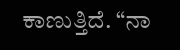ಕಾಣುತ್ತಿದೆ. “ನಾ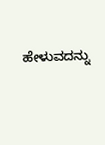ಹೇಳುವದನ್ನು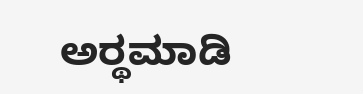ಅರ್‍ಥಮಾಡಿ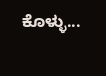ಕೊಳ್ಳು...